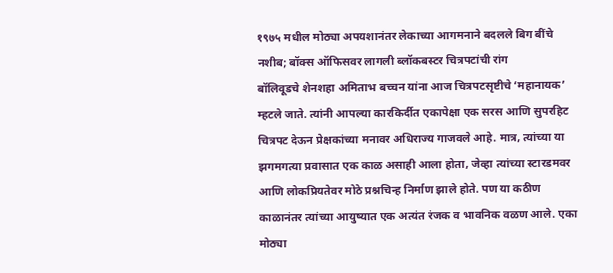१९७५ मधील मोठ्या अपयशानंतर लेकाच्या आगमनाने बदलले बिग बींचे नशीब; बॉक्स ऑफिसवर लागली ब्लॉकबस्टर चित्रपटांची रांग
बॉलिवूडचे शेनशहा अमिताभ बच्चन यांना आज चित्रपटसृष्टीचे ‘महानायक’ म्हटले जाते. त्यांनी आपल्या कारकिर्दीत एकापेक्षा एक सरस आणि सुपरहिट चित्रपट देऊन प्रेक्षकांच्या मनावर अधिराज्य गाजवले आहे. मात्र, त्यांच्या या झगमगत्या प्रवासात एक काळ असाही आला होता, जेव्हा त्यांच्या स्टारडमवर आणि लोकप्रियतेवर मोठे प्रश्नचिन्ह निर्माण झाले होते. पण या कठीण काळानंतर त्यांच्या आयुष्यात एक अत्यंत रंजक व भावनिक वळण आले. एका मोठ्या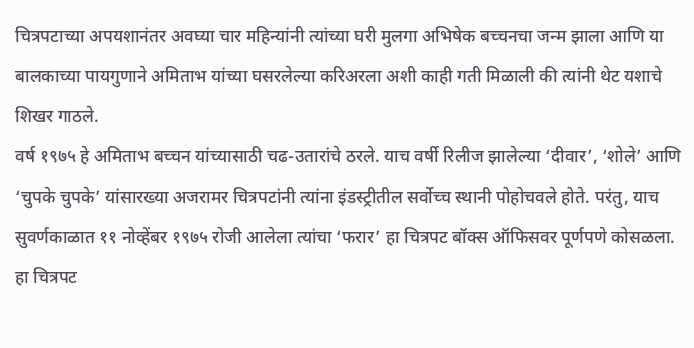चित्रपटाच्या अपयशानंतर अवघ्या चार महिन्यांनी त्यांच्या घरी मुलगा अभिषेक बच्चनचा जन्म झाला आणि या बालकाच्या पायगुणाने अमिताभ यांच्या घसरलेल्या करिअरला अशी काही गती मिळाली की त्यांनी थेट यशाचे शिखर गाठले.
वर्ष १९७५ हे अमिताभ बच्चन यांच्यासाठी चढ-उतारांचे ठरले. याच वर्षी रिलीज झालेल्या ‘दीवार’, ‘शोले’ आणि ‘चुपके चुपके’ यांसारख्या अजरामर चित्रपटांनी त्यांना इंडस्ट्रीतील सर्वोच्च स्थानी पोहोचवले होते. परंतु, याच सुवर्णकाळात ११ नोव्हेंबर १९७५ रोजी आलेला त्यांचा ‘फरार’ हा चित्रपट बॉक्स ऑफिसवर पूर्णपणे कोसळला. हा चित्रपट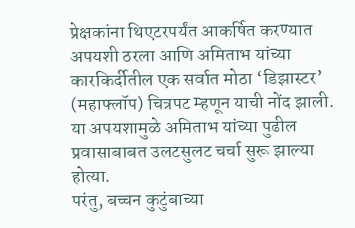प्रेक्षकांना थिएटरपर्यंत आकर्षित करण्यात अपयशी ठरला आणि अमिताभ यांच्या कारकिर्दीतील एक सर्वात मोठा ‘डिझास्टर’ (महाफ्लॉप) चित्रपट म्हणून याची नोंद झाली. या अपयशामुळे अमिताभ यांच्या पुढील प्रवासाबाबत उलटसुलट चर्चा सुरू झाल्या होत्या.
परंतु, बच्चन कुटुंबाच्या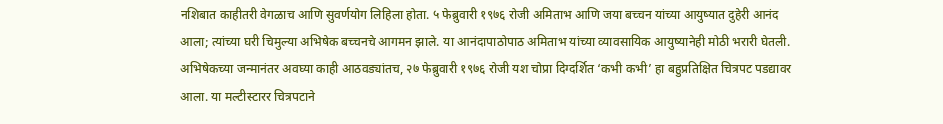नशिबात काहीतरी वेगळाच आणि सुवर्णयोग लिहिला होता. ५ फेब्रुवारी १९७६ रोजी अमिताभ आणि जया बच्चन यांच्या आयुष्यात दुहेरी आनंद आला; त्यांच्या घरी चिमुल्या अभिषेक बच्चनचे आगमन झाले. या आनंदापाठोपाठ अमिताभ यांच्या व्यावसायिक आयुष्यानेही मोठी भरारी घेतली. अभिषेकच्या जन्मानंतर अवघ्या काही आठवड्यांतच, २७ फेब्रुवारी १९७६ रोजी यश चोप्रा दिग्दर्शित ‘कभी कभी’ हा बहुप्रतिक्षित चित्रपट पडद्यावर आला. या मल्टीस्टारर चित्रपटाने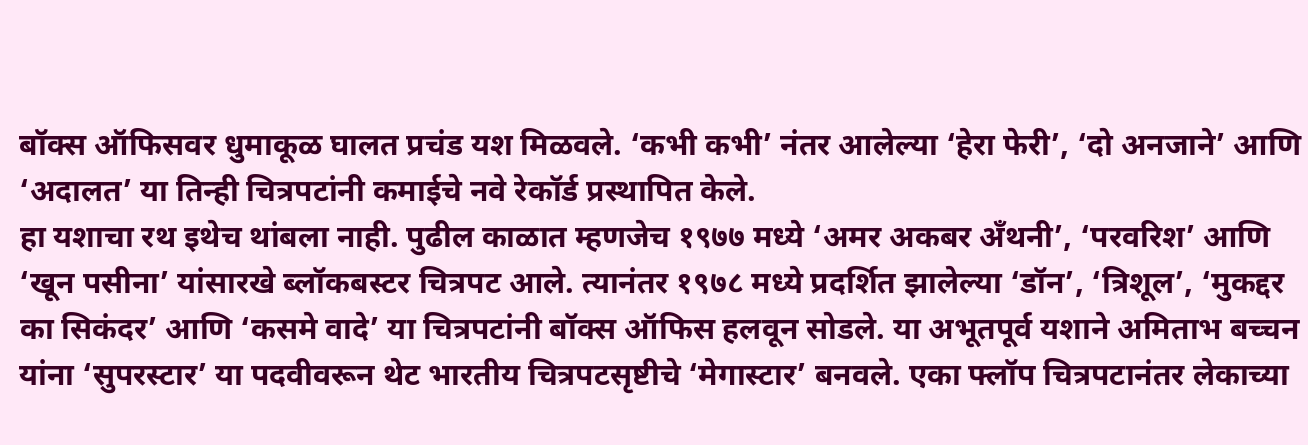बॉक्स ऑफिसवर धुमाकूळ घालत प्रचंड यश मिळवले. ‘कभी कभी’ नंतर आलेल्या ‘हेरा फेरी’, ‘दो अनजाने’ आणि ‘अदालत’ या तिन्ही चित्रपटांनी कमाईचे नवे रेकॉर्ड प्रस्थापित केले.
हा यशाचा रथ इथेच थांबला नाही. पुढील काळात म्हणजेच १९७७ मध्ये ‘अमर अकबर अँथनी’, ‘परवरिश’ आणि ‘खून पसीना’ यांसारखे ब्लॉकबस्टर चित्रपट आले. त्यानंतर १९७८ मध्ये प्रदर्शित झालेल्या ‘डॉन’, ‘त्रिशूल’, ‘मुकद्दर का सिकंदर’ आणि ‘कसमे वादे’ या चित्रपटांनी बॉक्स ऑफिस हलवून सोडले. या अभूतपूर्व यशाने अमिताभ बच्चन यांना ‘सुपरस्टार’ या पदवीवरून थेट भारतीय चित्रपटसृष्टीचे ‘मेगास्टार’ बनवले. एका फ्लॉप चित्रपटानंतर लेकाच्या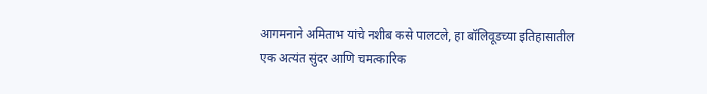आगमनाने अमिताभ यांचे नशीब कसे पालटले, हा बॉलिवूडच्या इतिहासातील एक अत्यंत सुंदर आणि चमत्कारिक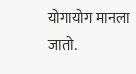योगायोग मानला जातो.